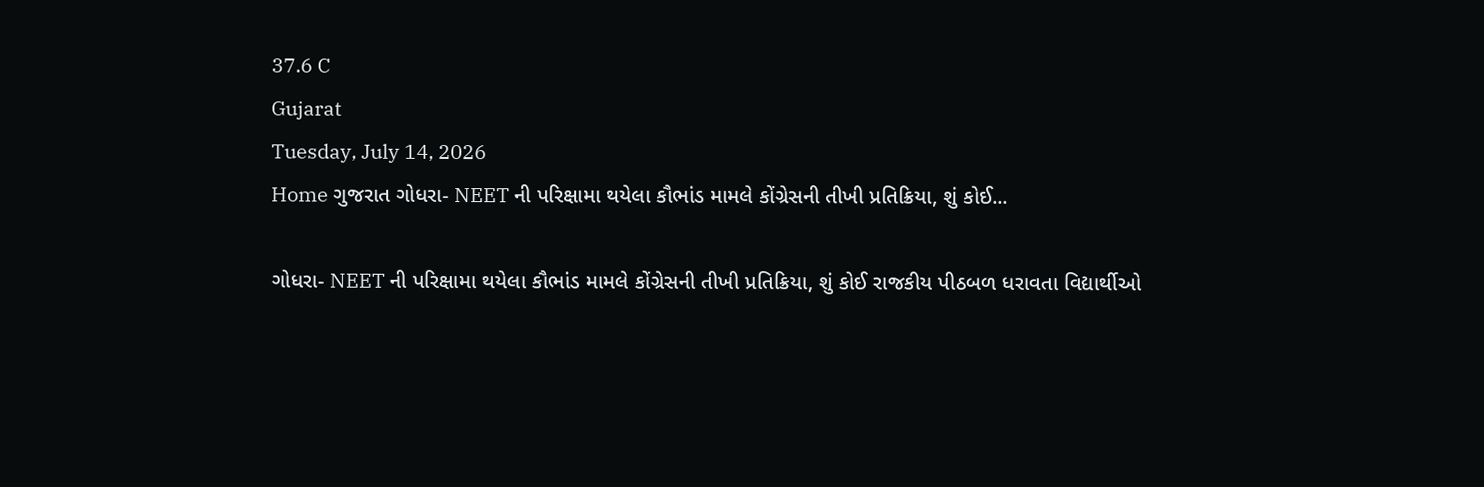37.6 C
Gujarat
Tuesday, July 14, 2026
Home ગુજરાત ગોધરા- NEET ની પરિક્ષામા થયેલા કૌભાંડ મામલે કોંગ્રેસની તીખી પ્રતિક્રિયા, શું કોઈ...

ગોધરા- NEET ની પરિક્ષામા થયેલા કૌભાંડ મામલે કોંગ્રેસની તીખી પ્રતિક્રિયા, શું કોઈ રાજકીય પીઠબળ ધરાવતા વિદ્યાર્થીઓ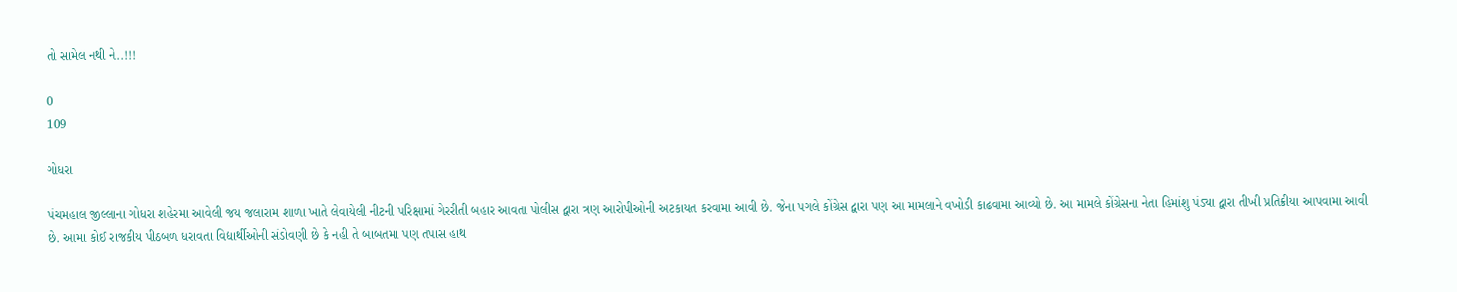તો સામેલ નથી ને..!!!

0
109

ગોધરા

પંચમહાલ જીલ્લાના ગોધરા શહેરમા આવેલી જય જલારામ શાળા ખાતે લેવાયેલી નીટની પરિક્ષામાં ગેરરીતી બહાર આવતા પોલીસ દ્વારા ત્રણ આરોપીઓની અટકાયત કરવામા આવી છે. જેના પગલે કોંગ્રેસ દ્વારા પણ આ મામલાને વખોડી કાઢવામા આવ્યો છે. આ મામલે કોંગ્રેસના નેતા હિમાંશુ પંડ્યા દ્વારા તીખી પ્રતિક્રીયા આપવામા આવી છે. આમા કોઈ રાજકીય પીઠબળ ધરાવતા વિદ્યાર્થીઓની સંડોવણી છે કે નહી તે બાબતમા પણ તપાસ હાથ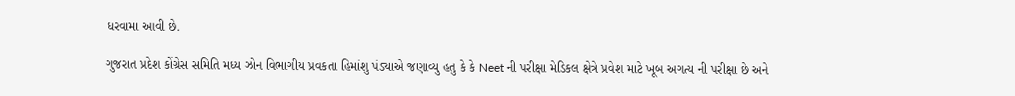ધરવામા આવી છે.

ગુજરાત પ્રદેશ કોંગ્રેસ સમિતિ મધ્ય ઝોન વિભાગીય પ્રવકતા હિમાંશુ પંડ્યાએ જણાવ્યુ હતુ કે કે Neet ની પરીક્ષા મેડિકલ ક્ષેત્રે પ્રવેશ માટે ખૂબ અગત્ય ની પરીક્ષા છે અને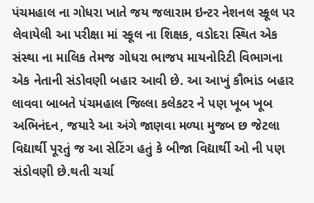પંચમહાલ ના ગોધરા ખાતે જય જલારામ ઇન્ટર નેશનલ સ્કૂલ પર લેવાયેલી આ પરીક્ષા માં સ્કૂલ ના શિક્ષક, વડોદરા સ્થિત એક સંસ્થા ના માલિક તેમજ ગોધરા ભાજપ માયનોરિટી વિભાગના એક નેતાની સંડોવણી બહાર આવી છે. આ આખું કૌભાંડ બહાર લાવવા બાબતે પંચમહાલ જિલ્લા કલેકટર ને પણ ખૂબ ખૂબ અભિનંદન, જયારે આ અંગે જાણવા મળ્યા મુજબ છ જેટલા વિદ્યાર્થી પૂરતું જ આ સેટિંગ હતું કે બીજા વિદ્યાર્થી ઓ ની પણ સંડોવણી છે.થતી ચર્ચા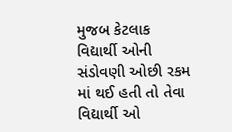મુજબ કેટલાક વિદ્યાર્થી ઓની સંડોવણી ઓછી રકમ માં થઈ હતી તો તેવા વિદ્યાર્થી ઓ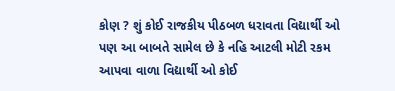કોણ ? શું કોઈ રાજકીય પીઠબળ ધરાવતા વિદ્યાર્થી ઓ પણ આ બાબતે સામેલ છે કે નહિ આટલી મોટી રકમ આપવા વાળા વિદ્યાર્થી ઓ કોઈ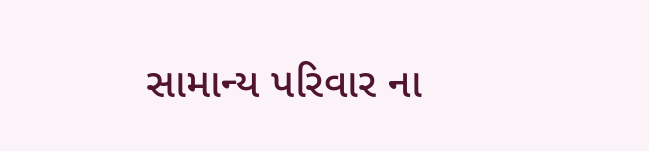સામાન્ય પરિવાર ના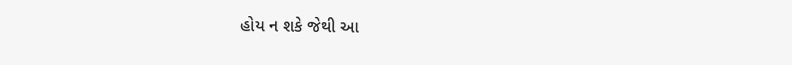હોય ન શકે જેથી આ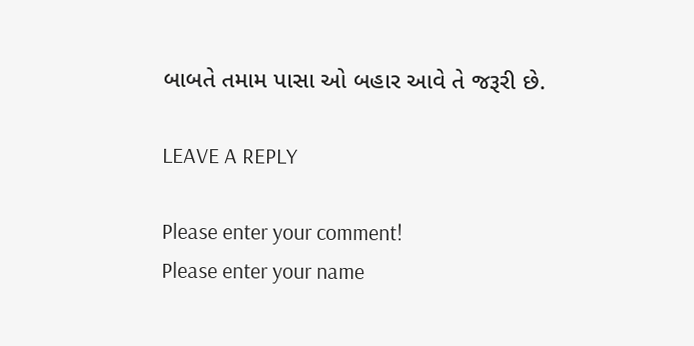બાબતે તમામ પાસા ઓ બહાર આવે તે જરૂરી છે.

LEAVE A REPLY

Please enter your comment!
Please enter your name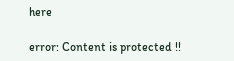here

error: Content is protected !!